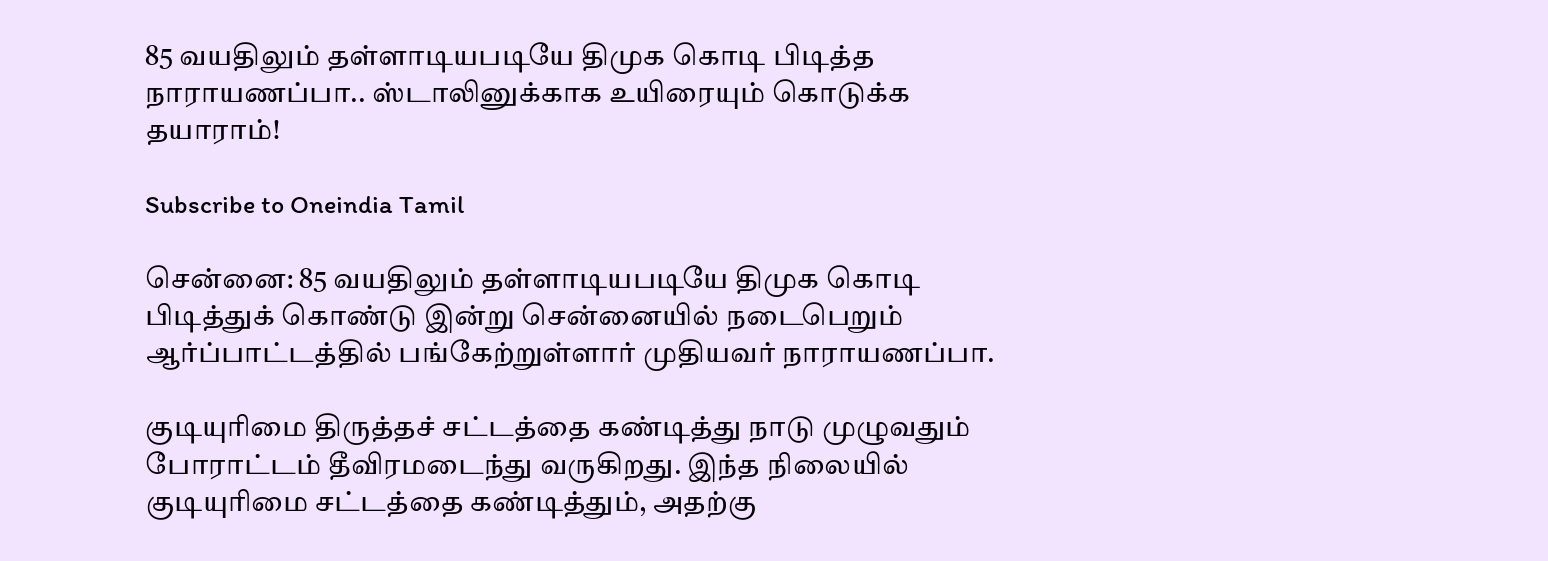85 வயதிலும் தள்ளாடியபடியே திமுக கொடி பிடித்த நாராயணப்பா.. ஸ்டாலினுக்காக உயிரையும் கொடுக்க தயாராம்!

Subscribe to Oneindia Tamil

சென்னை: 85 வயதிலும் தள்ளாடியபடியே திமுக கொடி பிடித்துக் கொண்டு இன்று சென்னையில் நடைபெறும் ஆர்ப்பாட்டத்தில் பங்கேற்றுள்ளார் முதியவர் நாராயணப்பா.

குடியுரிமை திருத்தச் சட்டத்தை கண்டித்து நாடு முழுவதும் போராட்டம் தீவிரமடைந்து வருகிறது. இந்த நிலையில் குடியுரிமை சட்டத்தை கண்டித்தும், அதற்கு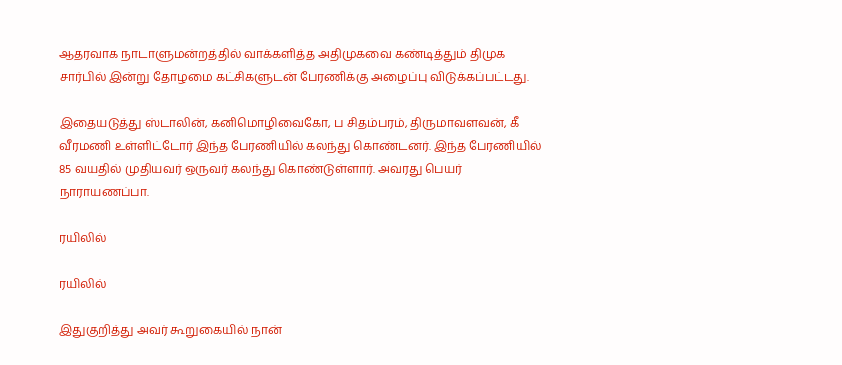ஆதரவாக நாடாளுமன்றத்தில் வாக்களித்த அதிமுகவை கண்டித்தும் திமுக சார்பில் இன்று தோழமை கட்சிகளுடன் பேரணிக்கு அழைப்பு விடுக்கப்பட்டது.

இதையடுத்து ஸ்டாலின், கனிமொழிவைகோ, ப சிதம்பரம், திருமாவளவன், கீ வீரமணி உள்ளிட்டோர் இந்த பேரணியில் கலந்து கொண்டனர். இந்த பேரணியில் 85 வயதில் முதியவர் ஒருவர் கலந்து கொண்டுள்ளார். அவரது பெயர் நாராயணப்பா.

ரயிலில்

ரயிலில்

இதுகுறித்து அவர் கூறுகையில் நான்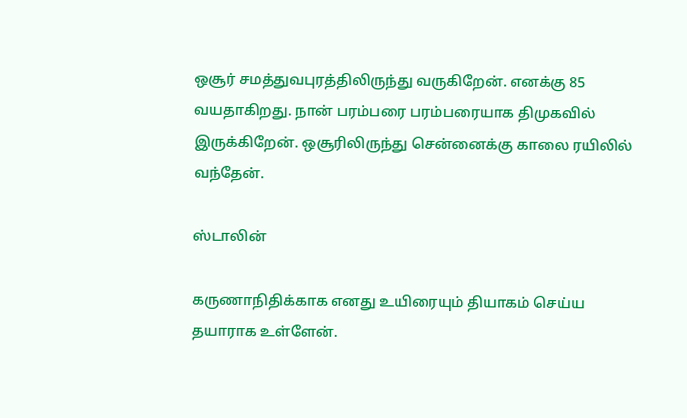ஒசூர் சமத்துவபுரத்திலிருந்து வருகிறேன். எனக்கு 85 வயதாகிறது. நான் பரம்பரை பரம்பரையாக திமுகவில் இருக்கிறேன். ஒசூரிலிருந்து சென்னைக்கு காலை ரயிலில் வந்தேன்.

ஸ்டாலின்

கருணாநிதிக்காக எனது உயிரையும் தியாகம் செய்ய தயாராக உள்ளேன்.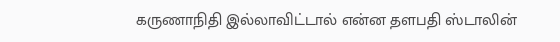கருணாநிதி இல்லாவிட்டால் என்ன தளபதி ஸ்டாலின்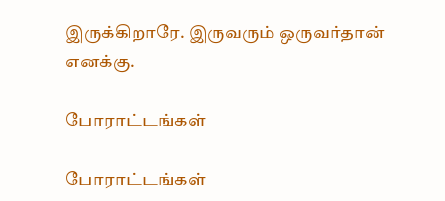இருக்கிறாரே. இருவரும் ஒருவர்தான் எனக்கு.

போராட்டங்கள்

போராட்டங்கள்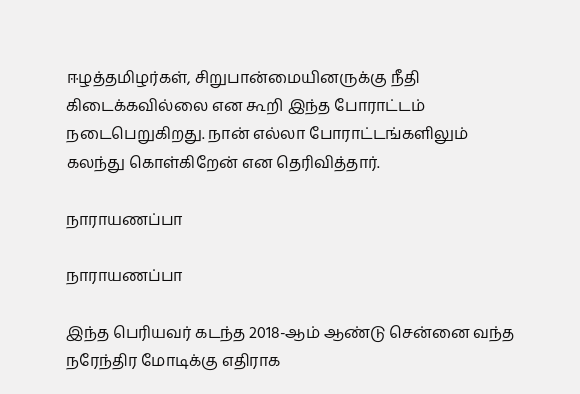ஈழத்தமிழர்கள், சிறுபான்மையினருக்கு நீதி கிடைக்கவில்லை என கூறி இந்த போராட்டம் நடைபெறுகிறது. நான் எல்லா போராட்டங்களிலும் கலந்து கொள்கிறேன் என தெரிவித்தார்.

நாராயணப்பா

நாராயணப்பா

இந்த பெரியவர் கடந்த 2018-ஆம் ஆண்டு சென்னை வந்த நரேந்திர மோடிக்கு எதிராக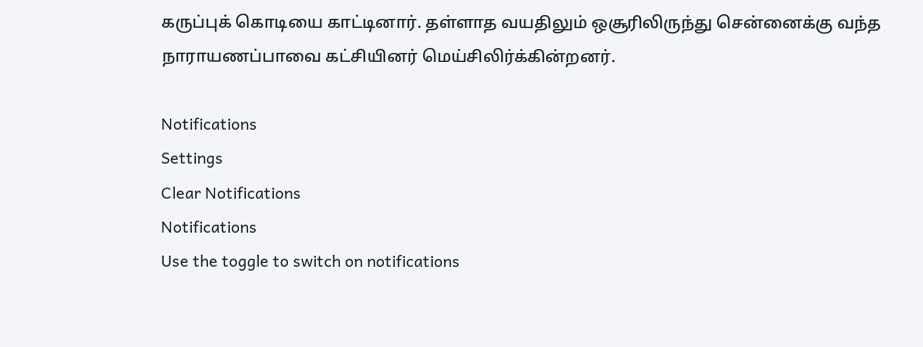கருப்புக் கொடியை காட்டினார். தள்ளாத வயதிலும் ஒசூரிலிருந்து சென்னைக்கு வந்த நாராயணப்பாவை கட்சியினர் மெய்சிலிர்க்கின்றனர்.

Notifications
Settings
Clear Notifications
Notifications
Use the toggle to switch on notifications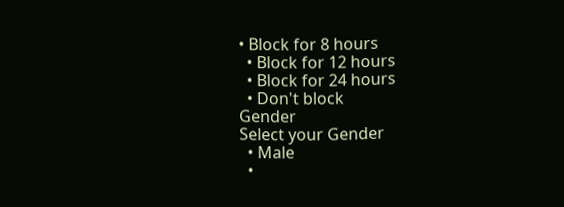• Block for 8 hours
  • Block for 12 hours
  • Block for 24 hours
  • Don't block
Gender
Select your Gender
  • Male
  •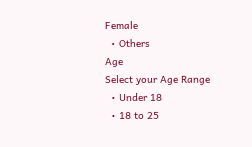Female
  • Others
Age
Select your Age Range
  • Under 18
  • 18 to 25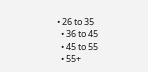• 26 to 35
  • 36 to 45
  • 45 to 55
  • 55+